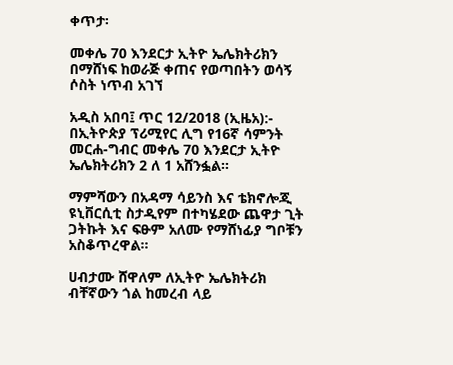ቀጥታ፡

መቀሌ 70 እንደርታ ኢትዮ ኤሌክትሪክን በማሸነፍ ከወራጅ ቀጠና የወጣበትን ወሳኝ ሶስት ነጥብ አገኘ

አዲስ አበባ፤ ጥር 12/2018 (ኢዜአ):- በኢትዮጵያ ፕሪሚየር ሊግ የ16ኛ ሳምንት መርሐ-ግብር መቀሌ 70 እንደርታ ኢትዮ ኤሌክትሪክን 2 ለ 1 አሸንፏል።

ማምሻውን በአዳማ ሳይንስ እና ቴክኖሎጂ ዩኒቨርሲቲ ስታዲየም በተካሄደው ጨዋታ ጊት ጋትኩት እና ፍፁም አለሙ የማሸነፊያ ግቦቹን አስቆጥረዋል።

ሀብታሙ ሸዋለም ለኢትዮ ኤሌክትሪክ ብቸኛውን ጎል ከመረብ ላይ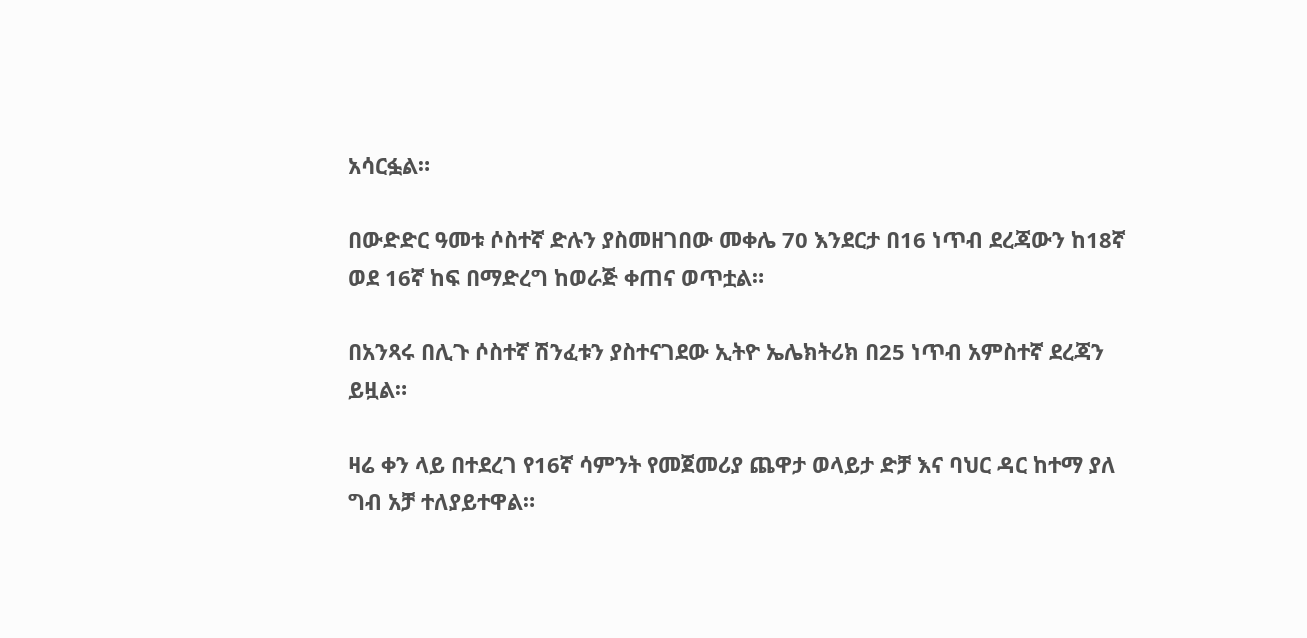አሳርፏል።

በውድድር ዓመቱ ሶስተኛ ድሉን ያስመዘገበው መቀሌ 70 እንደርታ በ16 ነጥብ ደረጃውን ከ18ኛ ወደ 16ኛ ከፍ በማድረግ ከወራጅ ቀጠና ወጥቷል።

በአንጻሩ በሊጉ ሶስተኛ ሽንፈቱን ያስተናገደው ኢትዮ ኤሌክትሪክ በ25 ነጥብ አምስተኛ ደረጃን ይዟል።

ዛሬ ቀን ላይ በተደረገ የ16ኛ ሳምንት የመጀመሪያ ጨዋታ ወላይታ ድቻ እና ባህር ዳር ከተማ ያለ ግብ አቻ ተለያይተዋል።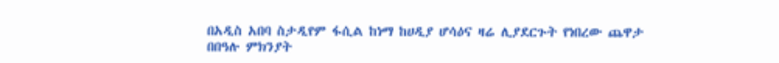በአዲስ አበባ ስታዲየም ፋሲል ከነማ ከሀዲያ ሆሳዕና ዛሬ ሊያደርጉት የነበረው ጨዋታ በበዓሉ ምክንያት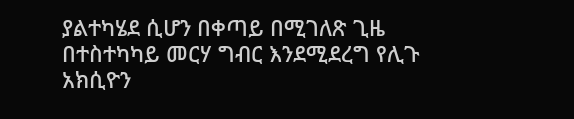ያልተካሄደ ሲሆን በቀጣይ በሚገለጽ ጊዜ በተስተካካይ መርሃ ግብር እንደሚደረግ የሊጉ አክሲዮን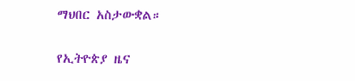ማህበር አስታውቋል።

የኢትዮጵያ ዜና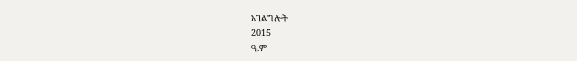አገልግሎት
2015
ዓ.ም